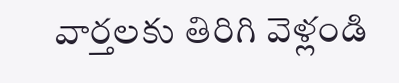వార్తలకు తిరిగి వెళ్లండి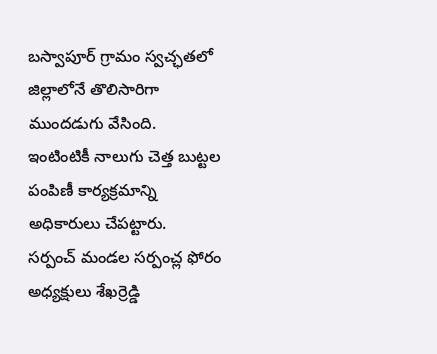బస్వాపూర్ గ్రామం స్వచ్ఛతలో జిల్లాలోనే తొలిసారిగా ముందడుగు వేసింది. ఇంటింటికీ నాలుగు చెత్త బుట్టల పంపిణీ కార్యక్రమాన్ని అధికారులు చేపట్టారు.
సర్పంచ్ మండల సర్పంచ్ల ఫోరం అధ్యక్షులు శేఖర్రెడ్డి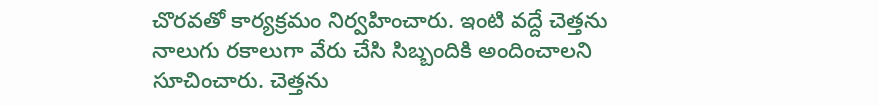చొరవతో కార్యక్రమం నిర్వహించారు. ఇంటి వద్దే చెత్తను నాలుగు రకాలుగా వేరు చేసి సిబ్బందికి అందించాలని సూచించారు. చెత్తను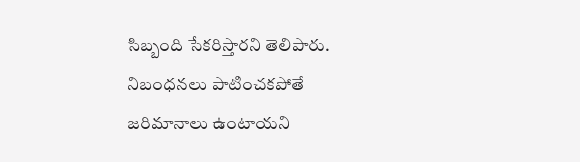సిబ్బంది సేకరిస్తారని తెలిపారు. నిబంధనలు పాటించకపోతే జరిమానాలు ఉంటాయని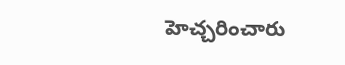హెచ్చరించారు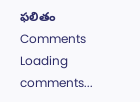ఫలితం
Comments
Loading comments...